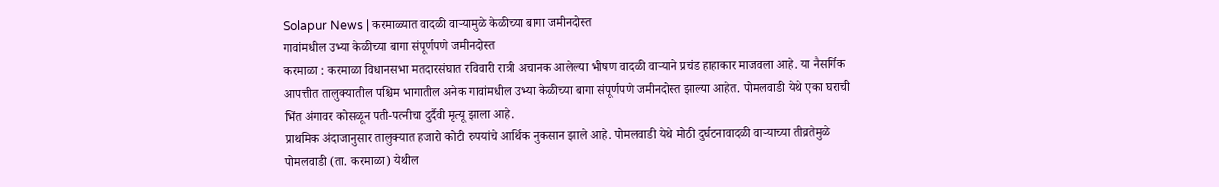Solapur News | करमाळ्यात वादळी वाऱ्यामुळे केळीच्या बागा जमीनदोस्त
गावांमधील उभ्या केळीच्या बागा संपूर्णपणे जमीनदोस्त
करमाळा : करमाळा विधानसभा मतदारसंघात रविवारी रात्री अचानक आलेल्या भीषण वादळी वाऱ्याने प्रचंड हाहाकार माजवला आहे. या नैसर्गिक आपत्तीत तालुक्यातील पश्चिम भागातील अनेक गावांमधील उभ्या केळीच्या बागा संपूर्णपणे जमीनदोस्त झाल्या आहेत. पोमलवाडी येथे एका घराची भिंत अंगावर कोसळून पती-पत्नीचा दुर्दैवी मृत्यू झाला आहे.
प्राथमिक अंदाजानुसार तालुक्यात हजारो कोटी रुपयांचे आर्थिक नुकसान झाले आहे. पोमलवाडी येथे मोठी दुर्घटनावादळी वाऱ्याच्या तीव्रतेमुळे पोमलवाडी (ता. करमाळा) येथील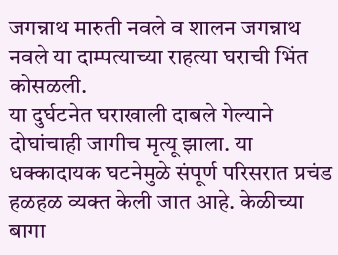जगन्नाथ मारुती नवले व शालन जगन्नाथ नवले या दाम्पत्याच्या राहत्या घराची भिंत कोसळली.
या दुर्घटनेत घराखाली दाबले गेल्याने दोघांचाही जागीच मृत्यू झाला. या धक्कादायक घटनेमुळे संपूर्ण परिसरात प्रचंड हळहळ व्यक्त केली जात आहे. केळीच्या बागा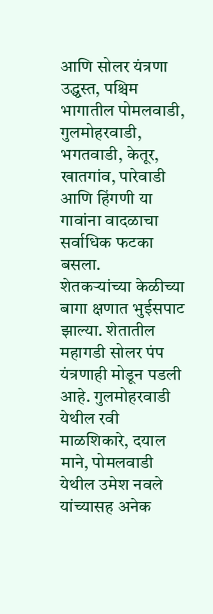आणि सोलर यंत्रणा उद्ध्वस्त, पश्चिम भागातील पोमलवाडी, गुलमोहरवाडी, भगतवाडी, केतूर, खातगांव, पारेवाडी आणि हिंगणी या गावांना वादळाचा सर्वाधिक फटका बसला.
शेतकऱ्यांच्या केळीच्या बागा क्षणात भुईसपाट झाल्या. शेतातील महागडी सोलर पंप यंत्रणाही मोडून पडली आहे. गुलमोहरवाडी येथील रवी माळशिकारे, दयाल माने, पोमलवाडी येथील उमेश नवले यांच्यासह अनेक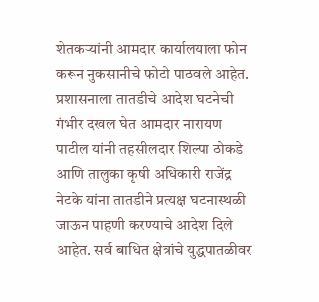शेतकऱ्यांनी आमदार कार्यालयाला फोन करून नुकसानीचे फोटो पाठवले आहेत.
प्रशासनाला तातडीचे आदेश घटनेची गंभीर दखल घेत आमदार नारायण पाटील यांनी तहसीलदार शिल्पा ठोकडे आणि तालुका कृषी अधिकारी राजेंद्र नेटके यांना तातडीने प्रत्यक्ष घटनास्थळी जाऊन पाहणी करण्याचे आदेश दिले आहेत. सर्व बाधित क्षेत्रांचे युद्धपातळीवर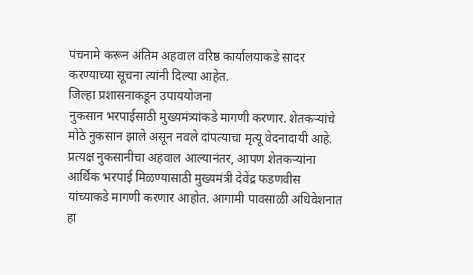पंचनामे करून अंतिम अहवाल वरिष्ठ कार्यालयाकडे सादर करण्याच्या सूचना त्यांनी दिल्या आहेत.
जिल्हा प्रशासनाकडून उपाययोजना
नुकसान भरपाईसाठी मुख्यमंत्र्यांकडे मागणी करणार. शेतकऱ्यांचे मोठे नुकसान झाले असून नवले दांपत्याचा मृत्यू वेदनादायी आहे. प्रत्यक्ष नुकसानीचा अहवाल आल्यानंतर, आपण शेतकऱ्यांना आर्थिक भरपाई मिळण्यासाठी मुख्यमंत्री देवेंद्र फडणवीस यांच्याकडे मागणी करणार आहोत. आगामी पावसाळी अधिवेशनात हा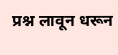प्रश्न लावून धरून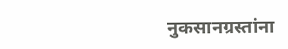नुकसानग्रस्तांना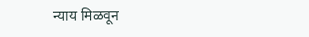न्याय मिळवून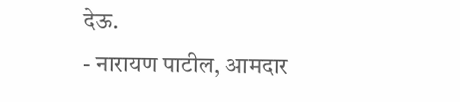देऊ.
- नारायण पाटील, आमदार